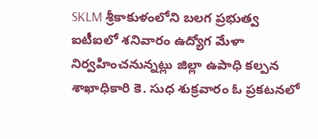SKLM శ్రీకాకుళంలోని బలగ ప్రభుత్వ ఐటీఐలో శనివారం ఉద్యోగ మేళా నిర్వహించనున్నట్లు జిల్లా ఉపాధి కల్పన శాఖాధికారి కె. సుధ శుక్రవారం ఓ ప్రకటనలో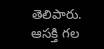తెలిపారు. ఆసక్తి గల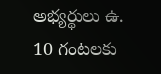అభ్యర్థులు ఉ. 10 గంటలకు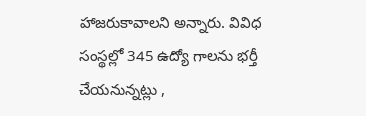హాజరుకావాలని అన్నారు. వివిధ సంస్థల్లో 345 ఉద్యో గాలను భర్తీ చేయనున్నట్లు ,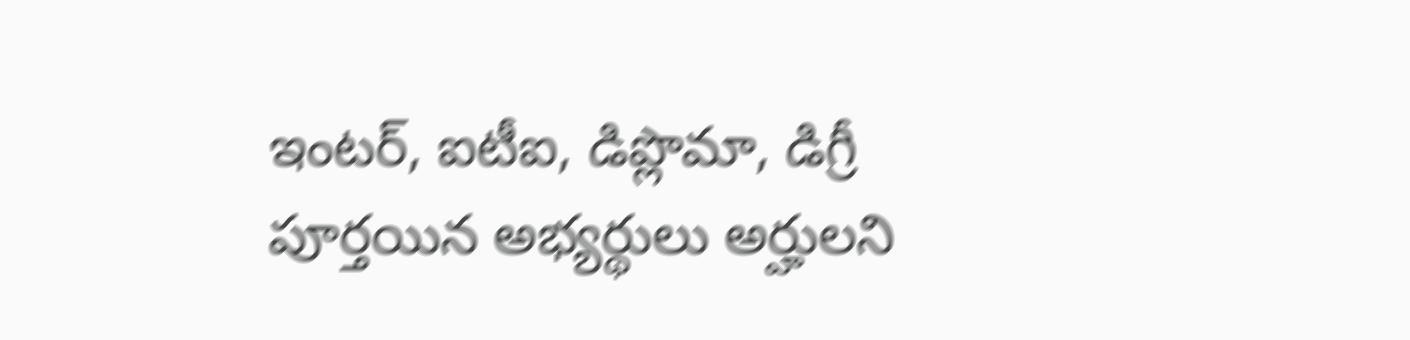ఇంటర్, ఐటీఐ, డిప్లొమా, డిగ్రీ పూర్తయిన అభ్యర్థులు అర్హులని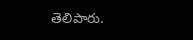తెలిపారు.